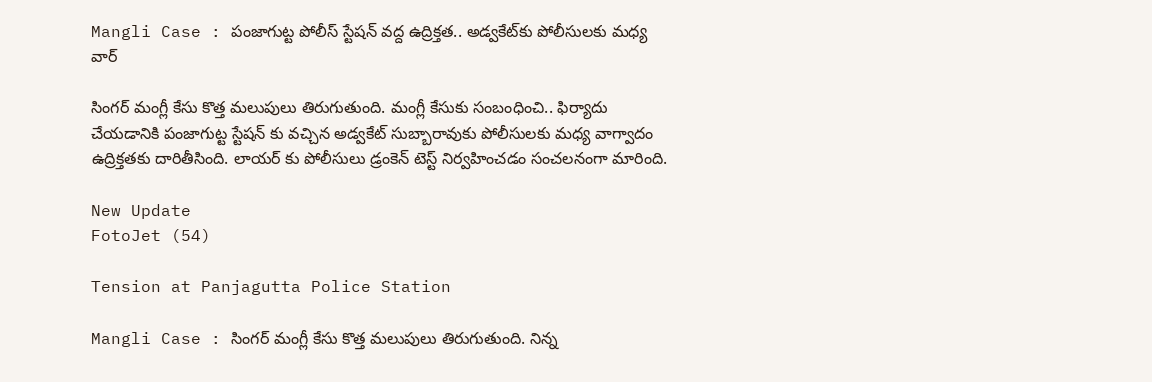Mangli Case : పంజాగుట్ట పోలీస్ స్టేషన్ వద్ద ఉద్రిక్తత.. అడ్వకేట్‌కు పోలీసులకు మధ్య వార్‌

సింగర్‌ మంగ్లీ కేసు కొత్త మలుపులు తిరుగుతుంది. మంగ్లీ కేసుకు సంబంధించి.. ఫిర్యాదు చేయడానికి పంజాగుట్ట స్టేషన్ కు వచ్చిన అడ్వకేట్‌ సుబ్బారావుకు పోలీసులకు మధ్య వాగ్వాదం ఉద్రిక్తతకు దారితీసింది. లాయర్ కు పోలీసులు డ్రంకెన్ టెస్ట్ నిర్వహించడం సంచలనంగా మారింది.

New Update
FotoJet (54)

Tension at Panjagutta Police Station

Mangli Case : సింగర్‌ మంగ్లీ కేసు కొత్త మలుపులు తిరుగుతుంది. నిన్న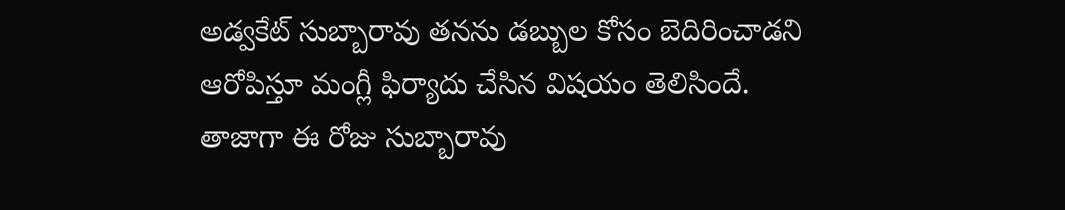అడ్వకేట్‌ సుబ్బారావు తనను డబ్బుల కోసం బెదిరించాడని ఆరోపిస్తూ మంగ్లీ ఫిర్యాదు చేసిన విషయం తెలిసిందే. తాజాగా ఈ రోజు సుబ్బారావు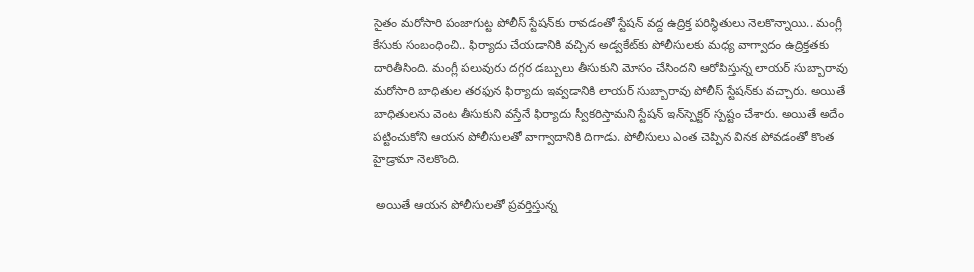సైతం మరోసారి పంజాగుట్ట పోలీస్‌ స్టేషన్‌కు రావడంతో స్టేషన్‌ వద్ద ఉద్రిక్త పరిస్థితులు నెలకొన్నాయి.. మంగ్లీ కేసుకు సంబంధించి.. ఫిర్యాదు చేయడానికి వచ్చిన అడ్వకేట్‌కు పోలీసులకు మధ్య వాగ్వాదం ఉద్రిక్తతకు దారితీసింది. మంగ్లీ పలువురు దగ్గర డబ్బులు తీసుకుని మోసం చేసిందని ఆరోపిస్తున్న లాయర్‌ సుబ్బారావు మరోసారి బాధితుల తరఫున ఫిర్యాదు ఇవ్వడానికి లాయర్‌ సుబ్బారావు పోలీస్ స్టేషన్‌కు వచ్చారు. అయితే బాధితులను వెంట తీసుకుని వస్తేనే ఫిర్యాదు స్వీకరిస్తామని స్టేషన్‌ ఇన్‌స్పెక్టర్ స్పష్టం చేశారు. అయితే అదేం పట్టించుకోని ఆయన పోలీసులతో వాగ్వాదానికి దిగాడు. పోలీసులు ఎంత చెప్పిన వినక పోవడంతో కొంత హైడ్రామా నెలకొంది.

 అయితే ఆయన పోలీసులతో ప్రవర్తిస్తున్న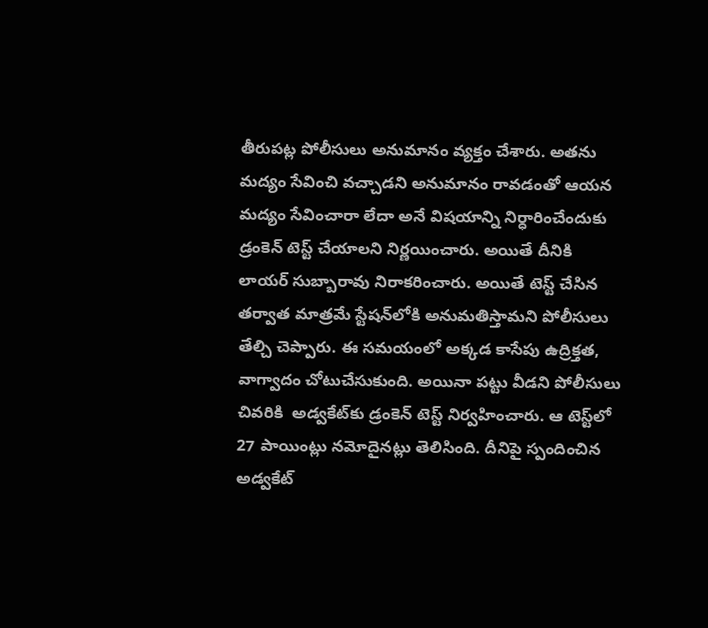తీరుపట్ల పోలీసులు అనుమానం వ్యక్తం చేశారు. అతను మద్యం సేవించి వచ్చాడని అనుమానం రావడంతో ఆయన మద్యం సేవించారా లేదా అనే విషయాన్ని నిర్ధారించేందుకు డ్రంకెన్ టెస్ట్ చేయాలని నిర్ణయించారు. అయితే దీనికి లాయర్‌ సుబ్బారావు నిరాకరించారు. అయితే టెస్ట్ చేసిన తర్వాత మాత్రమే స్టేషన్‌లోకి అనుమతిస్తామని పోలీసులు తేల్చి చెప్పారు. ఈ సమయంలో అక్కడ కాసేపు ఉద్రిక్తత, వాగ్వాదం చోటుచేసుకుంది. అయినా పట్టు వీడని పోలీసులు చివరికి  అడ్వకేట్‌కు డ్రంకెన్ టెస్ట్ నిర్వహించారు. ఆ టెస్ట్‌లో 27 పాయింట్లు నమోదైనట్లు తెలిసింది. దీనిపై స్పందించిన అడ్వకేట్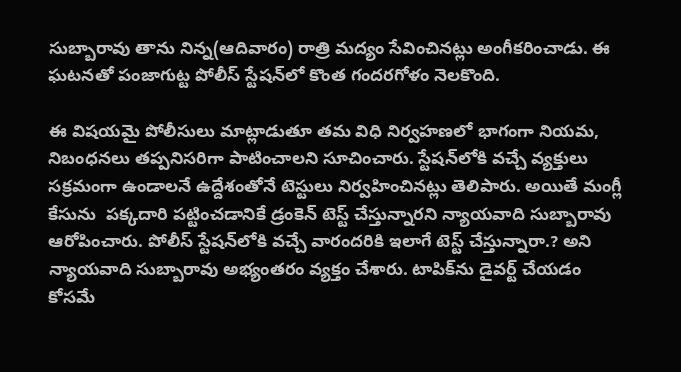సుబ్బారావు తాను నిన్న(ఆదివారం) రాత్రి మద్యం సేవించినట్లు అంగీకరించాడు. ఈ ఘటనతో పంజాగుట్ట పోలీస్ స్టేషన్‌లో కొంత గందరగోళం నెలకొంది.

ఈ విషయమై పోలీసులు మాట్లాడుతూ తమ విధి నిర్వహణలో భాగంగా నియమ, నిబంధనలు తప్పనిసరిగా పాటించాలని సూచించారు. స్టేషన్‌లోకి వచ్చే వ్యక్తులు సక్రమంగా ఉండాలనే ఉద్దేశంతోనే టెస్టులు నిర్వహించినట్లు తెలిపారు. అయితే మంగ్లీ కేసును  పక్కదారి పట్టించడానికే డ్రంకెన్ టెస్ట్ చేస్తున్నారని న్యాయవాది సుబ్బారావు ఆరోపించారు. పోలీస్ స్టేషన్‌లోకి వచ్చే వారందరికి ఇలాగే టెస్ట్ చేస్తున్నారా.? అని న్యాయవాది సుబ్బారావు అభ్యంతరం వ్యక్తం చేశారు. టాపిక్‌ను డైవర్ట్ చేయడం కోసమే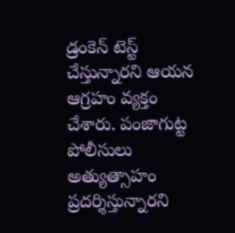డ్రంకెన్ టెస్ట్ చేస్తున్నారని ఆయన ఆగ్రహం వ్యక్తం చేశారు. పంజాగుట్ట పోలీసులు అత్యుత్సాహం ప్రదర్శిస్తున్నారని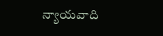న్యాయవాది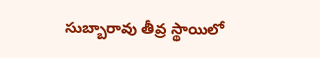సుబ్బారావు తీవ్ర స్థాయిలో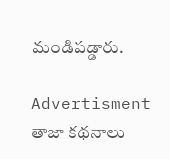మండిపడ్డారు.

Advertisment
తాజా కథనాలు